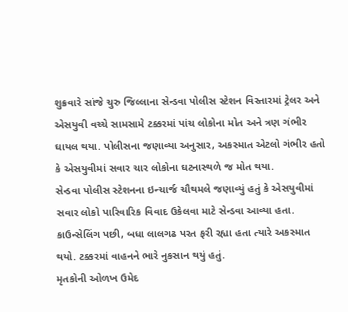શુક્રવારે સાંજે ચુરુ જિલ્લાના સેન્ડવા પોલીસ સ્ટેશન વિસ્તારમાં ટ્રેલર અને એસયુવી વચ્ચે સામસામે ટક્કરમાં પાંચ લોકોના મોત અને ત્રણ ગંભીર ઘાયલ થયા. પોલીસના જણાવ્યા અનુસાર, અકસ્માત એટલો ગંભીર હતો કે એસયુવીમાં સવાર ચાર લોકોના ઘટનાસ્થળે જ મોત થયા.
સેન્ડવા પોલીસ સ્ટેશનના ઇન્ચાર્જ ચૌથમલે જણાવ્યું હતું કે એસયુવીમાં સવાર લોકો પારિવારિક વિવાદ ઉકેલવા માટે સેન્ડવા આવ્યા હતા. કાઉન્સેલિંગ પછી, બધા લાલગઢ પરત ફરી રહ્યા હતા ત્યારે અકસ્માત થયો. ટક્કરમાં વાહનને ભારે નુકસાન થયું હતું.
મૃતકોની ઓળખ ઉમેદ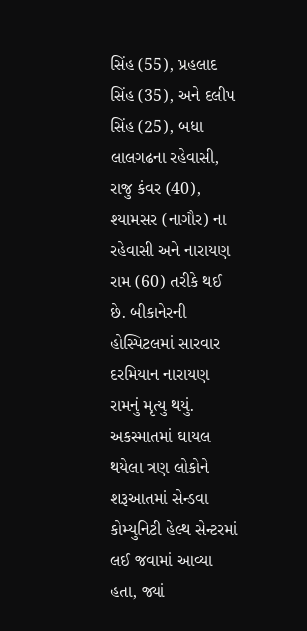સિંહ (55), પ્રહલાદ સિંહ (35), અને દલીપ સિંહ (25), બધા લાલગઢના રહેવાસી, રાજુ કંવર (40), શ્યામસર (નાગૌર) ના રહેવાસી અને નારાયણ રામ (60) તરીકે થઈ છે. બીકાનેરની હોસ્પિટલમાં સારવાર દરમિયાન નારાયણ રામનું મૃત્યુ થયું. અકસ્માતમાં ઘાયલ થયેલા ત્રણ લોકોને શરૂઆતમાં સેન્ડવા કોમ્યુનિટી હેલ્થ સેન્ટરમાં લઈ જવામાં આવ્યા હતા, જ્યાં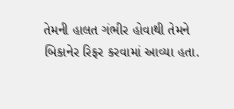તેમની હાલત ગંભીર હોવાથી તેમને બિકાનેર રિફર કરવામાં આવ્યા હતા.